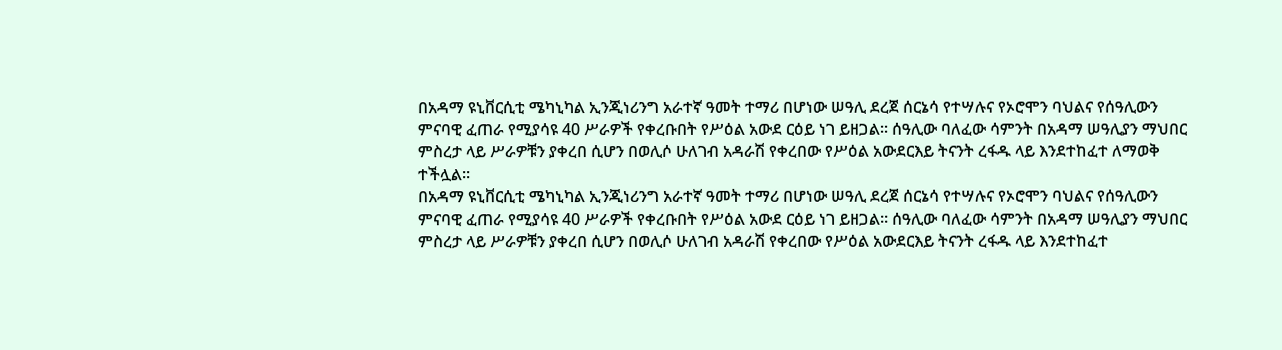በአዳማ ዩኒቨርሲቲ ሜካኒካል ኢንጂነሪንግ አራተኛ ዓመት ተማሪ በሆነው ሠዓሊ ደረጀ ሰርኔሳ የተሣሉና የኦሮሞን ባህልና የሰዓሊውን ምናባዊ ፈጠራ የሚያሳዩ 40 ሥራዎች የቀረቡበት የሥዕል አውደ ርዕይ ነገ ይዘጋል፡፡ ሰዓሊው ባለፈው ሳምንት በአዳማ ሠዓሊያን ማህበር ምስረታ ላይ ሥራዎቹን ያቀረበ ሲሆን በወሊሶ ሁለገብ አዳራሽ የቀረበው የሥዕል አውደርእይ ትናንት ረፋዱ ላይ እንደተከፈተ ለማወቅ ተችሏል፡፡
በአዳማ ዩኒቨርሲቲ ሜካኒካል ኢንጂነሪንግ አራተኛ ዓመት ተማሪ በሆነው ሠዓሊ ደረጀ ሰርኔሳ የተሣሉና የኦሮሞን ባህልና የሰዓሊውን ምናባዊ ፈጠራ የሚያሳዩ 40 ሥራዎች የቀረቡበት የሥዕል አውደ ርዕይ ነገ ይዘጋል፡፡ ሰዓሊው ባለፈው ሳምንት በአዳማ ሠዓሊያን ማህበር ምስረታ ላይ ሥራዎቹን ያቀረበ ሲሆን በወሊሶ ሁለገብ አዳራሽ የቀረበው የሥዕል አውደርእይ ትናንት ረፋዱ ላይ እንደተከፈተ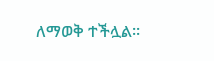ለማወቅ ተችሏል፡፡